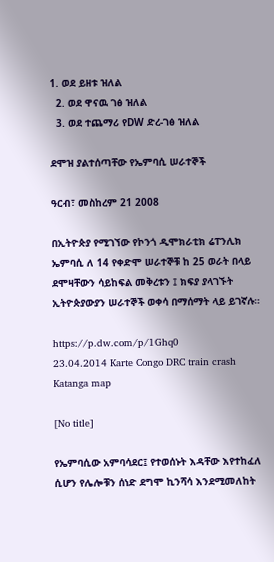1. ወደ ይዘቱ ዝለል
  2. ወደ ዋናዉ ገፅ ዝለል
  3. ወደ ተጨማሪ የDW ድረ-ገፅ ዝለል

ደሞዝ ያልተሰጣቸው የኤምባሲ ሠራተኞች

ዓርብ፣ መስከረም 21 2008

በኢትዮጵያ የሚገኘው የኮንጎ ዲሞክራቲክ ሬፐንሊክ ኤምባሲ ለ 14 የቀድሞ ሠራተኞቹ ከ 25 ወራት በላይ ደሞዛቸውን ሳይከፍል መቅረቱን ፤ ክፍያ ያላገኙት ኢትዮጵያውያን ሠራተኞች ወቀሳ በማሰማት ላይ ይገኛሉ።

https://p.dw.com/p/1Ghq0
23.04.2014 Karte Congo DRC train crash Katanga map

[No title]

የኤምባሲው አምባሳደር፤ የተወሰኑት እዳቸው እየተከፈለ ሲሆን የሌሎቹን ሰነድ ደግሞ ኪንሻሳ እንደሚመለከት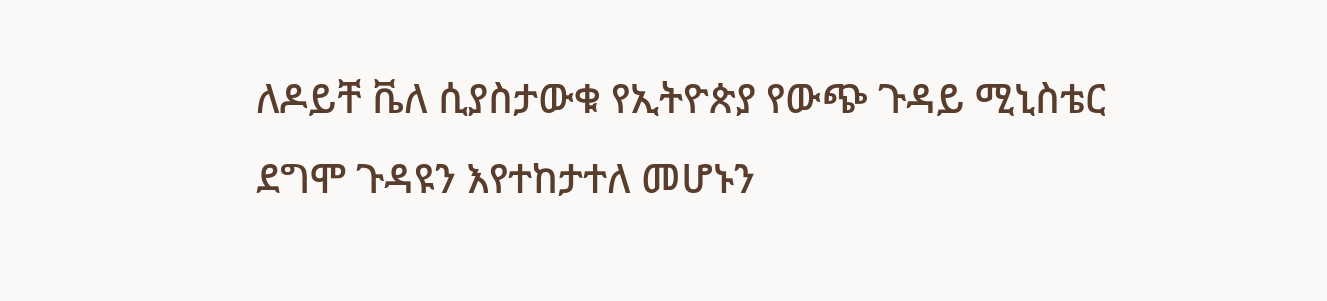ለዶይቸ ቬለ ሲያስታውቁ የኢትዮጵያ የውጭ ጉዳይ ሚኒስቴር ደግሞ ጉዳዩን እየተከታተለ መሆኑን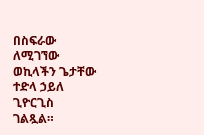በስፍራው ለሚገኘው ወኪላችን ጌታቸው ተድላ ኃይለ ጊዮርጊስ ገልጿል።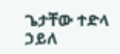ጌታቸው ተድላ ኃይለ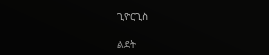ጊዮርጊስ

ልደት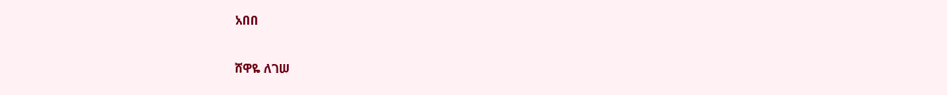አበበ

ሸዋዬ ለገሠ